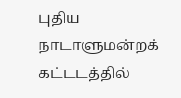புதிய நாடாளுமன்றக் கட்டடத்தில்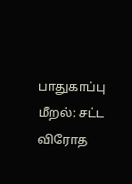பாதுகாப்பு மீறல்: சட்ட விரோத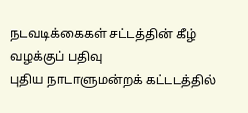நடவடிக்கைகள் சட்டத்தின் கீழ் வழக்குப் பதிவு
புதிய நாடாளுமன்றக் கட்டடத்தில்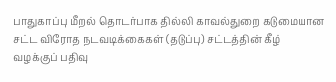பாதுகாப்பு மீறல் தொடர்பாக தில்லி காவல்துறை கடுமையான சட்ட விரோத நடவடிக்கைகள் (தடுப்பு) சட்டத்தின் கீழ் வழக்குப் பதிவு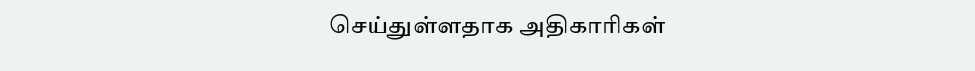செய்துள்ளதாக அதிகாரிகள்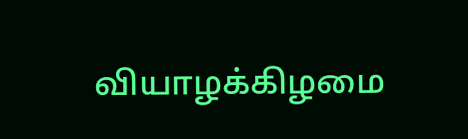வியாழக்கிழமை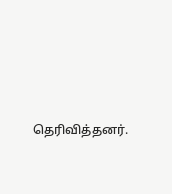தெரிவித்தனர்.